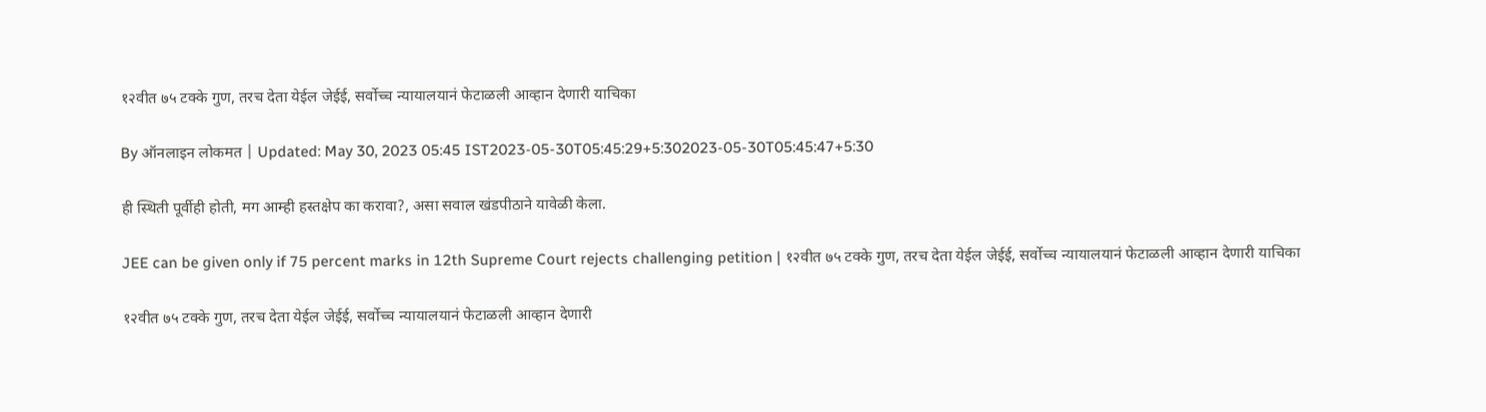१२वीत ७५ टक्के गुण, तरच देता येईल जेईई, सर्वोच्च न्यायालयानं फेटाळली आव्हान देणारी याचिका

By ऑनलाइन लोकमत | Updated: May 30, 2023 05:45 IST2023-05-30T05:45:29+5:302023-05-30T05:45:47+5:30

ही स्थिती पूर्वीही होती, मग आम्ही हस्तक्षेप का करावा?, असा सवाल खंडपीठाने यावेळी केला.

JEE can be given only if 75 percent marks in 12th Supreme Court rejects challenging petition | १२वीत ७५ टक्के गुण, तरच देता येईल जेईई, सर्वोच्च न्यायालयानं फेटाळली आव्हान देणारी याचिका

१२वीत ७५ टक्के गुण, तरच देता येईल जेईई, सर्वोच्च न्यायालयानं फेटाळली आव्हान देणारी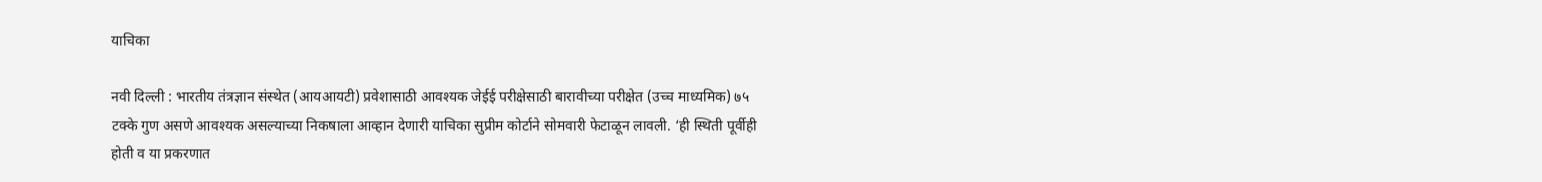याचिका

नवी दिल्ली : भारतीय तंत्रज्ञान संस्थेत (आयआयटी) प्रवेशासाठी आवश्यक जेईई परीक्षेसाठी बारावीच्या परीक्षेत (उच्च माध्यमिक) ७५ टक्के गुण असणे आवश्यक असल्याच्या निकषाला आव्हान देणारी याचिका सुप्रीम कोर्टाने सोमवारी फेटाळून लावली. ‘ही स्थिती पूर्वीही होती व या प्रकरणात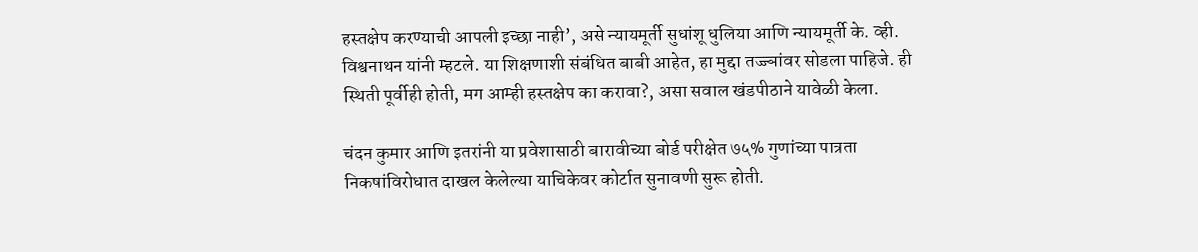हस्तक्षेप करण्याची आपली इच्छा नाही’, असे न्यायमूर्ती सुधांशू धुलिया आणि न्यायमूर्ती के. व्ही. विश्वनाथन यांनी म्हटले. या शिक्षणाशी संबंधित बाबी आहेत, हा मुद्दा तज्ज्ञांवर सोडला पाहिजे. ही स्थिती पूर्वीही होती, मग आम्ही हस्तक्षेप का करावा?, असा सवाल खंडपीठाने यावेळी केला.

चंदन कुमार आणि इतरांनी या प्रवेशासाठी बारावीच्या बोर्ड परीक्षेत ७५% गुणांच्या पात्रता निकषांविरोधात दाखल केलेल्या याचिकेवर कोर्टात सुनावणी सुरू होती.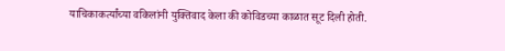याचिकाकर्त्यांच्या वकिलांनी युक्तिवाद केला की कोविडच्या काळात सूट दिली होती.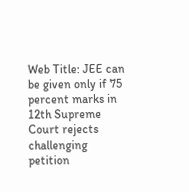Web Title: JEE can be given only if 75 percent marks in 12th Supreme Court rejects challenging petition